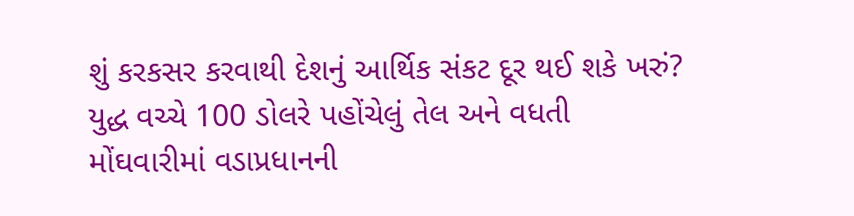શું કરકસર કરવાથી દેશનું આર્થિક સંકટ દૂર થઈ શકે ખરું?
યુદ્ધ વચ્ચે 100 ડોલરે પહોંચેલું તેલ અને વધતી મોંઘવારીમાં વડાપ્રધાનની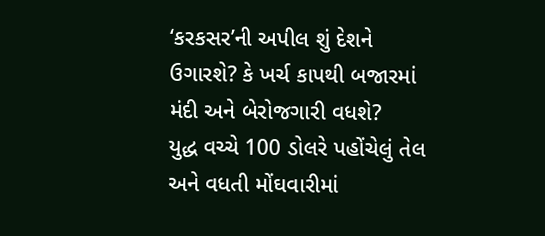‘કરકસર’ની અપીલ શું દેશને ઉગારશે? કે ખર્ચ કાપથી બજારમાં મંદી અને બેરોજગારી વધશે?
યુદ્ધ વચ્ચે 100 ડોલરે પહોંચેલું તેલ અને વધતી મોંઘવારીમાં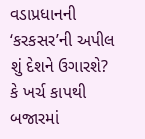વડાપ્રધાનની ‘કરકસર’ની અપીલ શું દેશને ઉગારશે? કે ખર્ચ કાપથી બજારમાં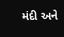મંદી અને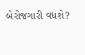બેરોજગારી વધશે?